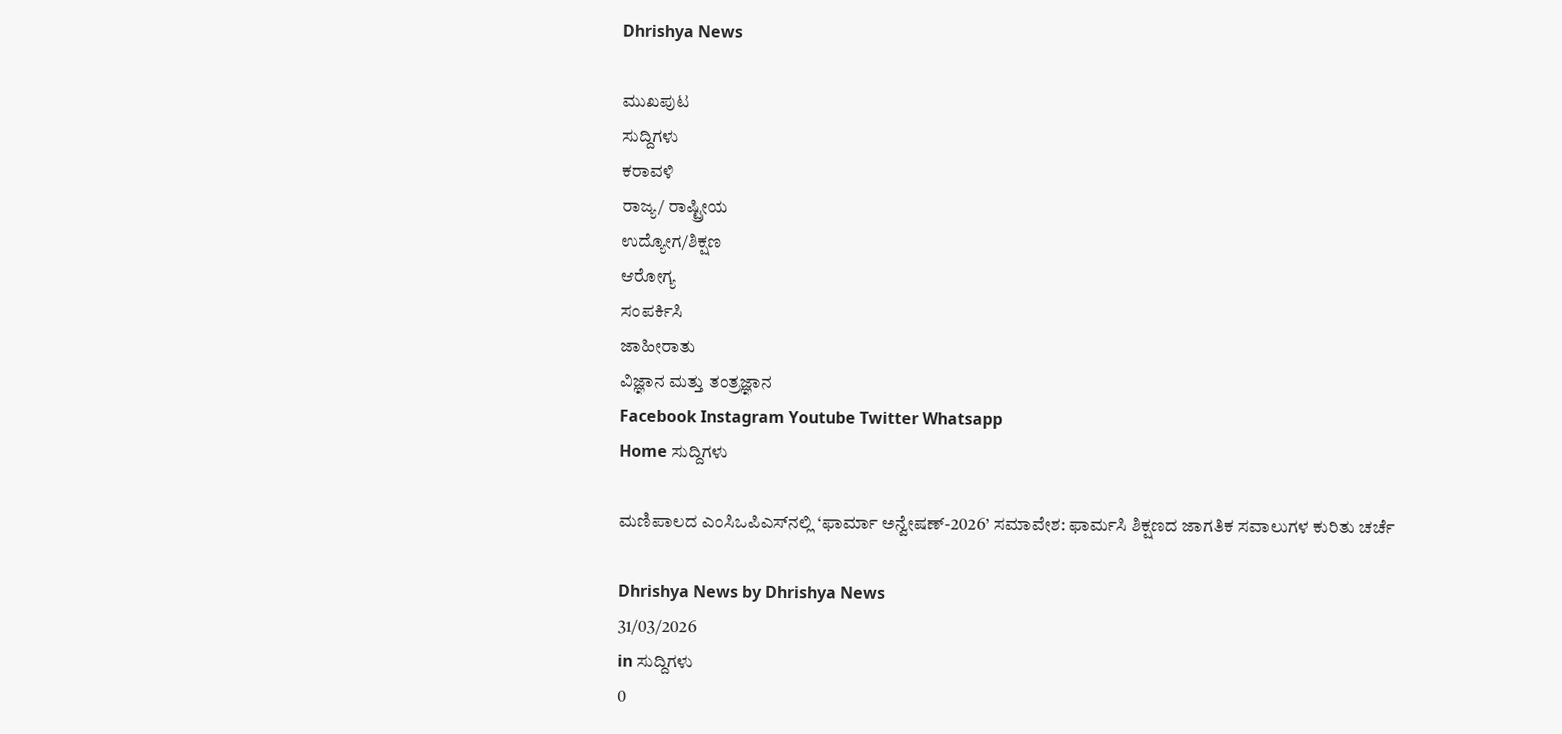Dhrishya News

ಮುಖಪುಟ
ಸುದ್ದಿಗಳು
ಕರಾವಳಿ
ರಾಜ್ಯ/ ರಾಷ್ಟ್ರೀಯ
ಉದ್ಯೋಗ/ಶಿಕ್ಷಣ
ಆರೋಗ್ಯ
ಸಂಪರ್ಕಿಸಿ
ಜಾಹೀರಾತು
ವಿಜ್ಞಾನ ಮತ್ತು ತಂತ್ರಜ್ಞಾನ
Facebook Instagram Youtube Twitter Whatsapp
Home ಸುದ್ದಿಗಳು

ಮಣಿಪಾಲದ ಎಂಸಿಒಪಿಎಸ್‌ನಲ್ಲಿ ‘ಫಾರ್ಮಾ ಅನ್ವೇಷಣ್-2026’ ಸಮಾವೇಶ: ಫಾರ್ಮಸಿ ಶಿಕ್ಷಣದ ಜಾಗತಿಕ ಸವಾಲುಗಳ ಕುರಿತು ಚರ್ಚೆ

Dhrishya News by Dhrishya News
31/03/2026
in ಸುದ್ದಿಗಳು
0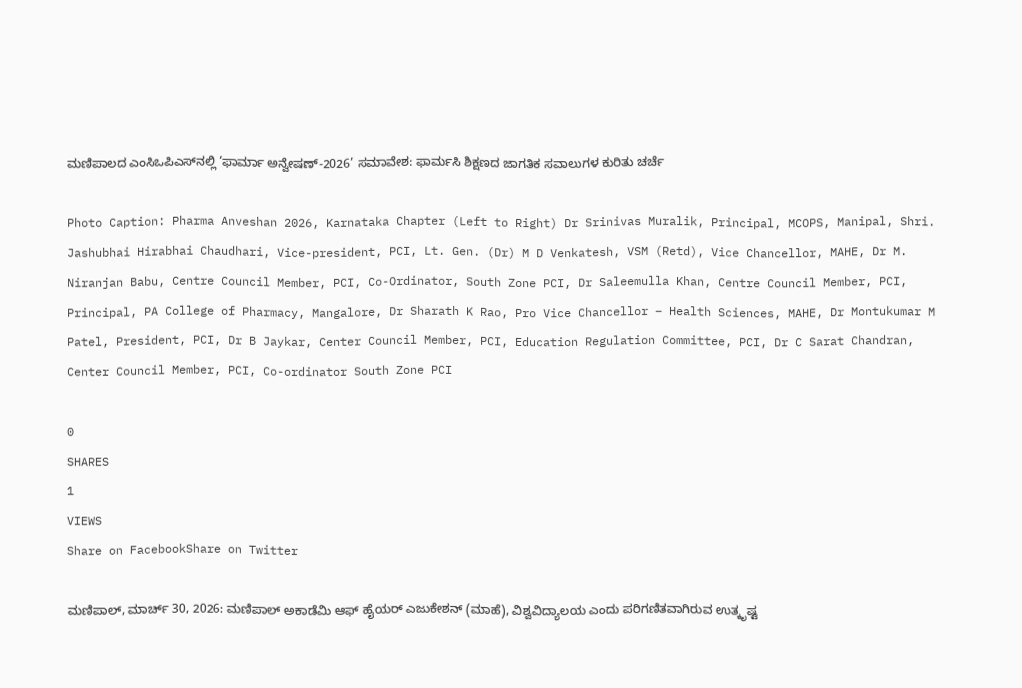ಮಣಿಪಾಲದ ಎಂಸಿಒಪಿಎಸ್‌ನಲ್ಲಿ ‘ಫಾರ್ಮಾ ಅನ್ವೇಷಣ್-2026’ ಸಮಾವೇಶ: ಫಾರ್ಮಸಿ ಶಿಕ್ಷಣದ ಜಾಗತಿಕ ಸವಾಲುಗಳ ಕುರಿತು ಚರ್ಚೆ

Photo Caption: Pharma Anveshan 2026, Karnataka Chapter (Left to Right) Dr Srinivas Muralik, Principal, MCOPS, Manipal, Shri. Jashubhai Hirabhai Chaudhari, Vice-president, PCI, Lt. Gen. (Dr) M D Venkatesh, VSM (Retd), Vice Chancellor, MAHE, Dr M. Niranjan Babu, Centre Council Member, PCI, Co-Ordinator, South Zone PCI, Dr Saleemulla Khan, Centre Council Member, PCI, Principal, PA College of Pharmacy, Mangalore, Dr Sharath K Rao, Pro Vice Chancellor – Health Sciences, MAHE, Dr Montukumar M Patel, President, PCI, Dr B Jaykar, Center Council Member, PCI, Education Regulation Committee, PCI, Dr C Sarat Chandran, Center Council Member, PCI, Co-ordinator South Zone PCI

0
SHARES
1
VIEWS
Share on FacebookShare on Twitter

ಮಣಿಪಾಲ್‌, ಮಾರ್ಚ್‌ 30, 2026: ಮಣಿಪಾಲ್‌ ಅಕಾಡೆಮಿ ಆಫ್ ಹೈಯರ್ ಎಜುಕೇಶನ್ (ಮಾಹೆ), ವಿಶ್ವವಿದ್ಯಾಲಯ ಎಂದು ಪರಿಗಣಿತವಾಗಿರುವ ಉತ್ಕೃಷ್ಟ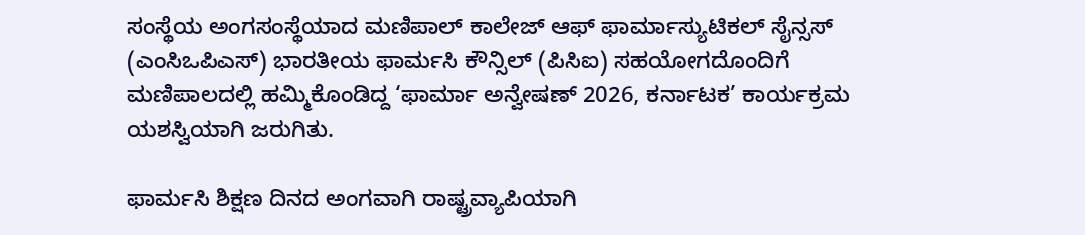ಸಂಸ್ಥೆಯ ಅಂಗಸಂಸ್ಥೆಯಾದ ಮಣಿಪಾಲ್ ಕಾಲೇಜ್ ಆಫ್ ಫಾರ್ಮಾಸ್ಯುಟಿಕಲ್ ಸೈನ್ಸಸ್ (ಎಂಸಿಒಪಿಎಸ್‌) ಭಾರತೀಯ ಫಾರ್ಮಸಿ ಕೌನ್ಸಿಲ್ (ಪಿಸಿಐ) ಸಹಯೋಗದೊಂದಿಗೆ ಮಣಿಪಾಲದಲ್ಲಿ ಹಮ್ಮಿಕೊಂಡಿದ್ದ ‘ಫಾರ್ಮಾ ಅನ್ವೇಷಣ್ 2026, ಕರ್ನಾಟಕ’ ಕಾರ್ಯಕ್ರಮ ಯಶಸ್ವಿಯಾಗಿ ಜರುಗಿತು.

ಫಾರ್ಮಸಿ ಶಿಕ್ಷಣ ದಿನದ ಅಂಗವಾಗಿ ರಾಷ್ಟ್ರವ್ಯಾಪಿಯಾಗಿ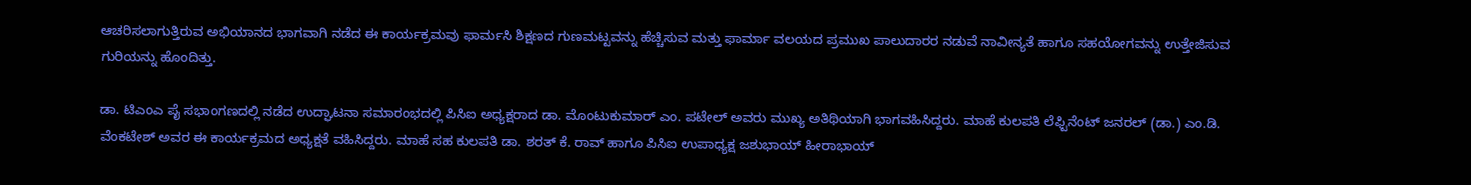ಆಚರಿಸಲಾಗುತ್ತಿರುವ ಅಭಿಯಾನದ ಭಾಗವಾಗಿ ನಡೆದ ಈ ಕಾರ್ಯಕ್ರಮವು ಫಾರ್ಮಸಿ ಶಿಕ್ಷಣದ ಗುಣಮಟ್ಟವನ್ನು ಹೆಚ್ಚಿಸುವ ಮತ್ತು ಫಾರ್ಮಾ ವಲಯದ ಪ್ರಮುಖ ಪಾಲುದಾರರ ನಡುವೆ ನಾವೀನ್ಯತೆ ಹಾಗೂ ಸಹಯೋಗವನ್ನು ಉತ್ತೇಜಿಸುವ ಗುರಿಯನ್ನು ಹೊಂದಿತ್ತು.

ಡಾ. ಟಿಎಂಎ ಪೈ ಸಭಾಂಗಣದಲ್ಲಿ ನಡೆದ ಉದ್ಘಾಟನಾ ಸಮಾರಂಭದಲ್ಲಿ ಪಿಸಿಐ ಅಧ್ಯಕ್ಷರಾದ ಡಾ. ಮೊಂಟುಕುಮಾರ್ ಎಂ. ಪಟೇಲ್ ಅವರು ಮುಖ್ಯ ಅತಿಥಿಯಾಗಿ ಭಾಗವಹಿಸಿದ್ದರು. ಮಾಹೆ ಕುಲಪತಿ ಲೆಫ್ಟಿನೆಂಟ್ ಜನರಲ್ (ಡಾ.) ಎಂ.ಡಿ. ವೆಂಕಟೇಶ್ ಅವರ ಈ ಕಾರ್ಯಕ್ರಮದ ಅಧ್ಯಕ್ಷತೆ ವಹಿಸಿದ್ದರು. ಮಾಹೆ ಸಹ ಕುಲಪತಿ ಡಾ. ಶರತ್ ಕೆ. ರಾವ್ ಹಾಗೂ ಪಿಸಿಐ ಉಪಾಧ್ಯಕ್ಷ ಜಶುಭಾಯ್ ಹೀರಾಭಾಯ್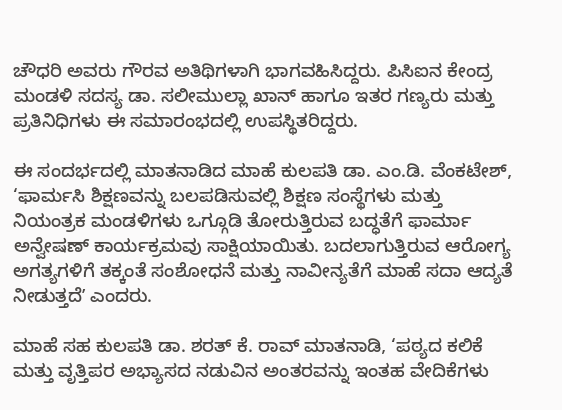ಚೌಧರಿ ಅವರು ಗೌರವ ಅತಿಥಿಗಳಾಗಿ ಭಾಗವಹಿಸಿದ್ದರು. ಪಿಸಿಐನ ಕೇಂದ್ರ ಮಂಡಳಿ ಸದಸ್ಯ ಡಾ. ಸಲೀಮುಲ್ಲಾ ಖಾನ್ ಹಾಗೂ ಇತರ ಗಣ್ಯರು ಮತ್ತು ಪ್ರತಿನಿಧಿಗಳು ಈ ಸಮಾರಂಭದಲ್ಲಿ ಉಪಸ್ಥಿತರಿದ್ದರು.

ಈ ಸಂದರ್ಭದಲ್ಲಿ ಮಾತನಾಡಿದ ಮಾಹೆ ಕುಲಪತಿ ಡಾ. ಎಂ.ಡಿ. ವೆಂಕಟೇಶ್, ‘ಫಾರ್ಮಸಿ ಶಿಕ್ಷಣವನ್ನು ಬಲಪಡಿಸುವಲ್ಲಿ ಶಿಕ್ಷಣ ಸಂಸ್ಥೆಗಳು ಮತ್ತು ನಿಯಂತ್ರಕ ಮಂಡಳಿಗಳು ಒಗ್ಗೂಡಿ ತೋರುತ್ತಿರುವ ಬದ್ಧತೆಗೆ ಫಾರ್ಮಾ ಅನ್ವೇಷಣ್ ಕಾರ್ಯಕ್ರಮವು ಸಾಕ್ಷಿಯಾಯಿತು. ಬದಲಾಗುತ್ತಿರುವ ಆರೋಗ್ಯ ಅಗತ್ಯಗಳಿಗೆ ತಕ್ಕಂತೆ ಸಂಶೋಧನೆ ಮತ್ತು ನಾವೀನ್ಯತೆಗೆ ಮಾಹೆ ಸದಾ ಆದ್ಯತೆ ನೀಡುತ್ತದೆʼ ಎಂದರು.

ಮಾಹೆ ಸಹ ಕುಲಪತಿ ಡಾ. ಶರತ್ ಕೆ. ರಾವ್ ಮಾತನಾಡಿ, ‘ಪಠ್ಯದ ಕಲಿಕೆ ಮತ್ತು ವೃತ್ತಿಪರ ಅಭ್ಯಾಸದ ನಡುವಿನ ಅಂತರವನ್ನು ಇಂತಹ ವೇದಿಕೆಗಳು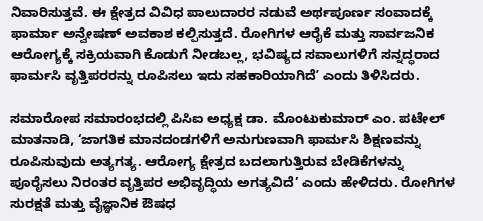ನಿವಾರಿಸುತ್ತವೆ. ಈ ಕ್ಷೇತ್ರದ ವಿವಿಧ ಪಾಲುದಾರರ ನಡುವೆ ಅರ್ಥಪೂರ್ಣ ಸಂವಾದಕ್ಕೆ ಫಾರ್ಮಾ ಅನ್ವೇಷಣ್ ಅವಕಾಶ ಕಲ್ಪಿಸುತ್ತದೆ. ರೋಗಿಗಳ ಆರೈಕೆ ಮತ್ತು ಸಾರ್ವಜನಿಕ ಆರೋಗ್ಯಕ್ಕೆ ಸಕ್ರಿಯವಾಗಿ ಕೊಡುಗೆ ನೀಡಬಲ್ಲ, ಭವಿಷ್ಯದ ಸವಾಲುಗಳಿಗೆ ಸನ್ನದ್ಧರಾದ ಫಾರ್ಮಸಿ ವೃತ್ತಿಪರರನ್ನು ರೂಪಿಸಲು ಇದು ಸಹಕಾರಿಯಾಗಿದೆʼ ಎಂದು ತಿಳಿಸಿದರು.

ಸಮಾರೋಪ ಸಮಾರಂಭದಲ್ಲಿ ಪಿಸಿಐ ಅಧ್ಯಕ್ಷ ಡಾ. ಮೊಂಟುಕುಮಾರ್ ಎಂ. ಪಟೇಲ್ ಮಾತನಾಡಿ, ‘ಜಾಗತಿಕ ಮಾನದಂಡಗಳಿಗೆ ಅನುಗುಣವಾಗಿ ಫಾರ್ಮಸಿ ಶಿಕ್ಷಣವನ್ನು ರೂಪಿಸುವುದು ಅತ್ಯಗತ್ಯ. ಆರೋಗ್ಯ ಕ್ಷೇತ್ರದ ಬದಲಾಗುತ್ತಿರುವ ಬೇಡಿಕೆಗಳನ್ನು ಪೂರೈಸಲು ನಿರಂತರ ವೃತ್ತಿಪರ ಅಭಿವೃದ್ಧಿಯ ಅಗತ್ಯವಿದೆ’ ಎಂದು ಹೇಳಿದರು. ರೋಗಿಗಳ ಸುರಕ್ಷತೆ ಮತ್ತು ವೈಜ್ಞಾನಿಕ ಔಷಧ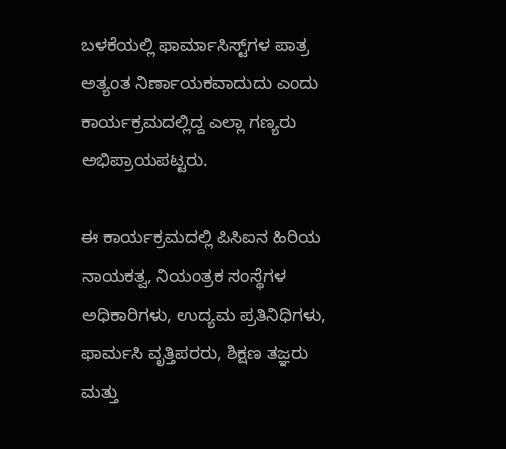ಬಳಕೆಯಲ್ಲಿ ಫಾರ್ಮಾಸಿಸ್ಟ್‌ಗಳ ಪಾತ್ರ ಅತ್ಯಂತ ನಿರ್ಣಾಯಕವಾದುದು ಎಂದು ಕಾರ್ಯಕ್ರಮದಲ್ಲಿದ್ದ ಎಲ್ಲಾ ಗಣ್ಯರು ಅಭಿಪ್ರಾಯಪಟ್ಟರು.

ಈ ಕಾರ್ಯಕ್ರಮದಲ್ಲಿ ಪಿಸಿಐನ ಹಿರಿಯ ನಾಯಕತ್ವ, ನಿಯಂತ್ರಕ ಸಂಸ್ಥೆಗಳ ಅಧಿಕಾರಿಗಳು, ಉದ್ಯಮ ಪ್ರತಿನಿಧಿಗಳು, ಫಾರ್ಮಸಿ ವೃತ್ತಿಪರರು, ಶಿಕ್ಷಣ ತಜ್ಞರು ಮತ್ತು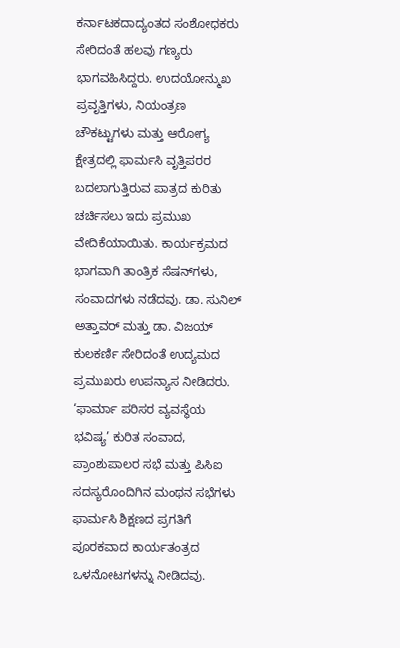ಕರ್ನಾಟಕದಾದ್ಯಂತದ ಸಂಶೋಧಕರು ಸೇರಿದಂತೆ ಹಲವು ಗಣ್ಯರು ಭಾಗವಹಿಸಿದ್ದರು. ಉದಯೋನ್ಮುಖ ಪ್ರವೃತ್ತಿಗಳು, ನಿಯಂತ್ರಣ ಚೌಕಟ್ಟುಗಳು ಮತ್ತು ಆರೋಗ್ಯ ಕ್ಷೇತ್ರದಲ್ಲಿ ಫಾರ್ಮಸಿ ವೃತ್ತಿಪರರ ಬದಲಾಗುತ್ತಿರುವ ಪಾತ್ರದ ಕುರಿತು ಚರ್ಚಿಸಲು ಇದು ಪ್ರಮುಖ ವೇದಿಕೆಯಾಯಿತು. ಕಾರ್ಯಕ್ರಮದ ಭಾಗವಾಗಿ ತಾಂತ್ರಿಕ ಸೆಷನ್‌ಗಳು, ಸಂವಾದಗಳು ನಡೆದವು. ಡಾ. ಸುನಿಲ್ ಅತ್ತಾವರ್ ಮತ್ತು ಡಾ. ವಿಜಯ್ ಕುಲಕರ್ಣಿ ಸೇರಿದಂತೆ ಉದ್ಯಮದ ಪ್ರಮುಖರು ಉಪನ್ಯಾಸ ನೀಡಿದರು. ‘ಫಾರ್ಮಾ ಪರಿಸರ ವ್ಯವಸ್ಥೆಯ ಭವಿಷ್ಯ’ ಕುರಿತ ಸಂವಾದ, ಪ್ರಾಂಶುಪಾಲರ ಸಭೆ ಮತ್ತು ಪಿಸಿಐ ಸದಸ್ಯರೊಂದಿಗಿನ ಮಂಥನ ಸಭೆಗಳು ಫಾರ್ಮಸಿ ಶಿಕ್ಷಣದ ಪ್ರಗತಿಗೆ ಪೂರಕವಾದ ಕಾರ್ಯತಂತ್ರದ ಒಳನೋಟಗಳನ್ನು ನೀಡಿದವು.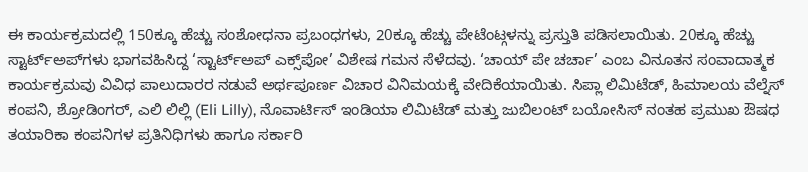ಈ ಕಾರ್ಯಕ್ರಮದಲ್ಲಿ 150ಕ್ಕೂ ಹೆಚ್ಚು ಸಂಶೋಧನಾ ಪ್ರಬಂಧಗಳು, 20ಕ್ಕೂ ಹೆಚ್ಚು ಪೇಟೆಂಟ್ಗಳನ್ನು ಪ್ರಸ್ತುತಿ ಪಡಿಸಲಾಯಿತು. 20ಕ್ಕೂ ಹೆಚ್ಚು ಸ್ಟಾರ್ಟ್‌ಅಪ್‌ಗಳು ಭಾಗವಹಿಸಿದ್ದ ‘ಸ್ಟಾರ್ಟ್‌ಅಪ್ ಎಕ್ಸ್‌ಪೋ’ ವಿಶೇಷ ಗಮನ ಸೆಳೆದವು. ‘ಚಾಯ್ ಪೇ ಚರ್ಚಾ’ ಎಂಬ ವಿನೂತನ ಸಂವಾದಾತ್ಮಕ ಕಾರ್ಯಕ್ರಮವು ವಿವಿಧ ಪಾಲುದಾರರ ನಡುವೆ ಅರ್ಥಪೂರ್ಣ ವಿಚಾರ ವಿನಿಮಯಕ್ಕೆ ವೇದಿಕೆಯಾಯಿತು. ಸಿಪ್ಲಾ ಲಿಮಿಟೆಡ್, ಹಿಮಾಲಯ ವೆಲ್ನೆಸ್ ಕಂಪನಿ, ಶ್ರೋಡಿಂಗರ್, ಎಲಿ ಲಿಲ್ಲಿ (Eli Lilly), ನೊವಾರ್ಟಿಸ್ ಇಂಡಿಯಾ ಲಿಮಿಟೆಡ್ ಮತ್ತು ಜುಬಿಲಂಟ್ ಬಯೋಸಿಸ್ ನಂತಹ ಪ್ರಮುಖ ಔಷಧ ತಯಾರಿಕಾ ಕಂಪನಿಗಳ ಪ್ರತಿನಿಧಿಗಳು ಹಾಗೂ ಸರ್ಕಾರಿ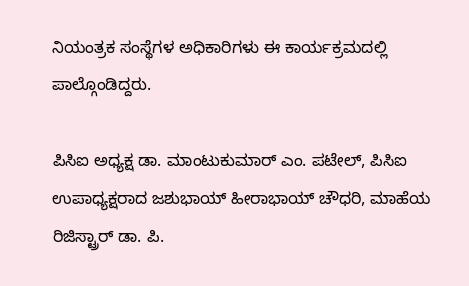ನಿಯಂತ್ರಕ ಸಂಸ್ಥೆಗಳ ಅಧಿಕಾರಿಗಳು ಈ ಕಾರ್ಯಕ್ರಮದಲ್ಲಿ ಪಾಲ್ಗೊಂಡಿದ್ದರು.

ಪಿಸಿಐ ಅಧ್ಯಕ್ಷ ಡಾ. ಮಾಂಟುಕುಮಾರ್ ಎಂ. ಪಟೇಲ್, ಪಿಸಿಐ ಉಪಾಧ್ಯಕ್ಷರಾದ ಜಶುಭಾಯ್ ಹೀರಾಭಾಯ್ ಚೌಧರಿ, ಮಾಹೆಯ ರಿಜಿಸ್ಟ್ರಾರ್ ಡಾ. ಪಿ.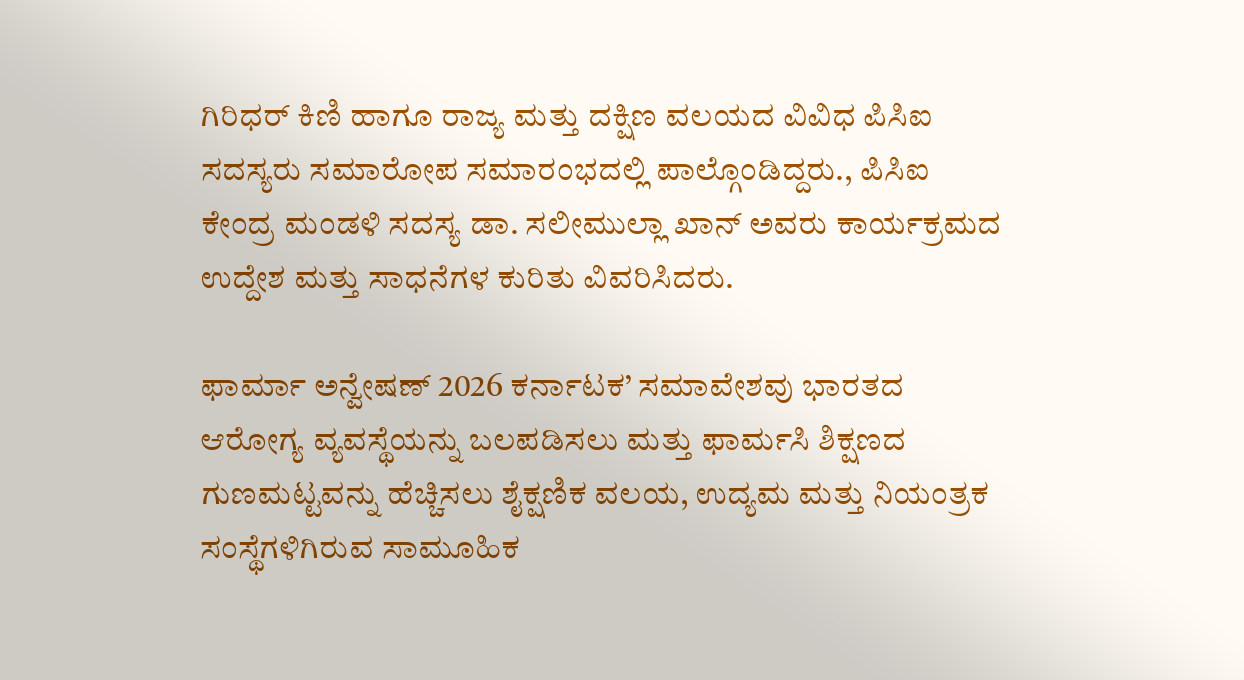ಗಿರಿಧರ್ ಕಿಣಿ ಹಾಗೂ ರಾಜ್ಯ ಮತ್ತು ದಕ್ಷಿಣ ವಲಯದ ವಿವಿಧ ಪಿಸಿಐ ಸದಸ್ಯರು ಸಮಾರೋಪ ಸಮಾರಂಭದಲ್ಲಿ ಪಾಲ್ಗೊಂಡಿದ್ದರು., ಪಿಸಿಐ ಕೇಂದ್ರ ಮಂಡಳಿ ಸದಸ್ಯ ಡಾ. ಸಲೀಮುಲ್ಲಾ ಖಾನ್ ಅವರು ಕಾರ್ಯಕ್ರಮದ ಉದ್ದೇಶ ಮತ್ತು ಸಾಧನೆಗಳ ಕುರಿತು ವಿವರಿಸಿದರು.

ಫಾರ್ಮಾ ಅನ್ವೇಷಣ್ 2026 ಕರ್ನಾಟಕ’ ಸಮಾವೇಶವು ಭಾರತದ ಆರೋಗ್ಯ ವ್ಯವಸ್ಥೆಯನ್ನು ಬಲಪಡಿಸಲು ಮತ್ತು ಫಾರ್ಮಸಿ ಶಿಕ್ಷಣದ ಗುಣಮಟ್ಟವನ್ನು ಹೆಚ್ಚಿಸಲು ಶೈಕ್ಷಣಿಕ ವಲಯ, ಉದ್ಯಮ ಮತ್ತು ನಿಯಂತ್ರಕ ಸಂಸ್ಥೆಗಳಿಗಿರುವ ಸಾಮೂಹಿಕ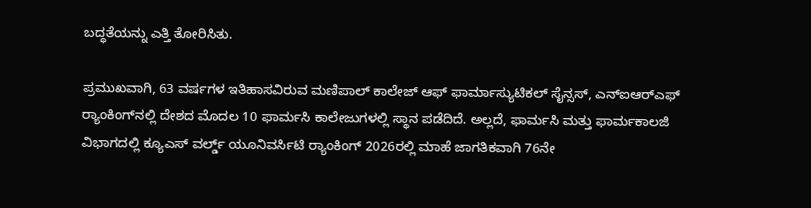ಬದ್ಧತೆಯನ್ನು ಎತ್ತಿ ತೋರಿಸಿತು.

ಪ್ರಮುಖವಾಗಿ, 63 ವರ್ಷಗಳ ಇತಿಹಾಸವಿರುವ ಮಣಿಪಾಲ್ ಕಾಲೇಜ್ ಆಫ್ ಫಾರ್ಮಾಸ್ಯುಟಿಕಲ್ ಸೈನ್ಸಸ್, ಎನ್ಐಆರ್‌ಎಫ್‌ ರ‍್ಯಾಂಕಿಂಗ್‌ನಲ್ಲಿ ದೇಶದ ಮೊದಲ 10 ಫಾರ್ಮಸಿ ಕಾಲೇಜುಗಳಲ್ಲಿ ಸ್ಥಾನ ಪಡೆದಿದೆ. ಅಲ್ಲದೆ, ಫಾರ್ಮಸಿ ಮತ್ತು ಫಾರ್ಮಕಾಲಜಿ ವಿಭಾಗದಲ್ಲಿ ಕ್ಯೂಎಸ್ ವರ್ಲ್ಡ್ ಯೂನಿವರ್ಸಿಟಿ ರ‍್ಯಾಂಕಿಂಗ್‌ 2026ರಲ್ಲಿ ಮಾಹೆ ಜಾಗತಿಕವಾಗಿ 76ನೇ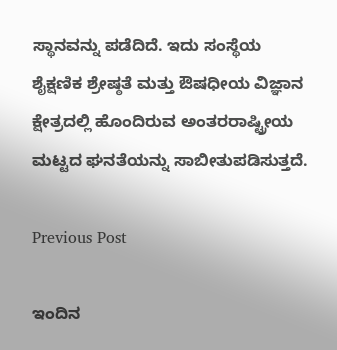ಸ್ಥಾನವನ್ನು ಪಡೆದಿದೆ. ಇದು ಸಂಸ್ಥೆಯ ಶೈಕ್ಷಣಿಕ ಶ್ರೇಷ್ಠತೆ ಮತ್ತು ಔಷಧೀಯ ವಿಜ್ಞಾನ ಕ್ಷೇತ್ರದಲ್ಲಿ ಹೊಂದಿರುವ ಅಂತರರಾಷ್ಟ್ರೀಯ ಮಟ್ಟದ ಘನತೆಯನ್ನು ಸಾಬೀತುಪಡಿಸುತ್ತದೆ.

Previous Post

ಇಂದಿನ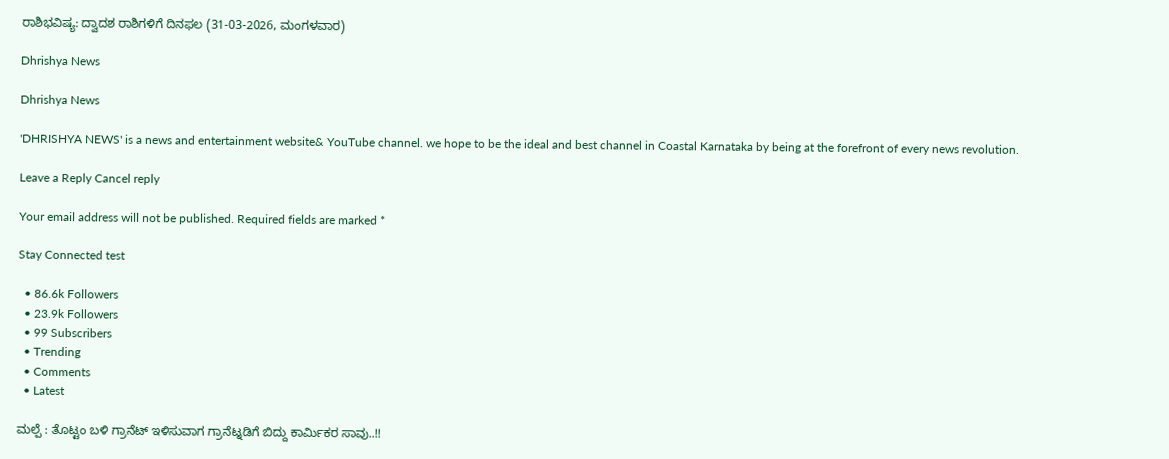ರಾಶಿಭವಿಷ್ಯ: ದ್ವಾದಶ ರಾಶಿಗಳಿಗೆ ದಿನಫಲ (31-03-2026, ಮಂಗಳವಾರ)

Dhrishya News

Dhrishya News

'DHRISHYA NEWS' is a news and entertainment website& YouTube channel. we hope to be the ideal and best channel in Coastal Karnataka by being at the forefront of every news revolution.

Leave a Reply Cancel reply

Your email address will not be published. Required fields are marked *

Stay Connected test

  • 86.6k Followers
  • 23.9k Followers
  • 99 Subscribers
  • Trending
  • Comments
  • Latest

ಮಲ್ಪೆ : ತೊಟ್ಟಂ ಬಳಿ ಗ್ರಾನೆಟ್ ಇಳಿಸುವಾಗ ಗ್ರಾನೆಟ್ನಡಿಗೆ ಬಿದ್ದು ಕಾರ್ಮಿಕರ ಸಾವು..!!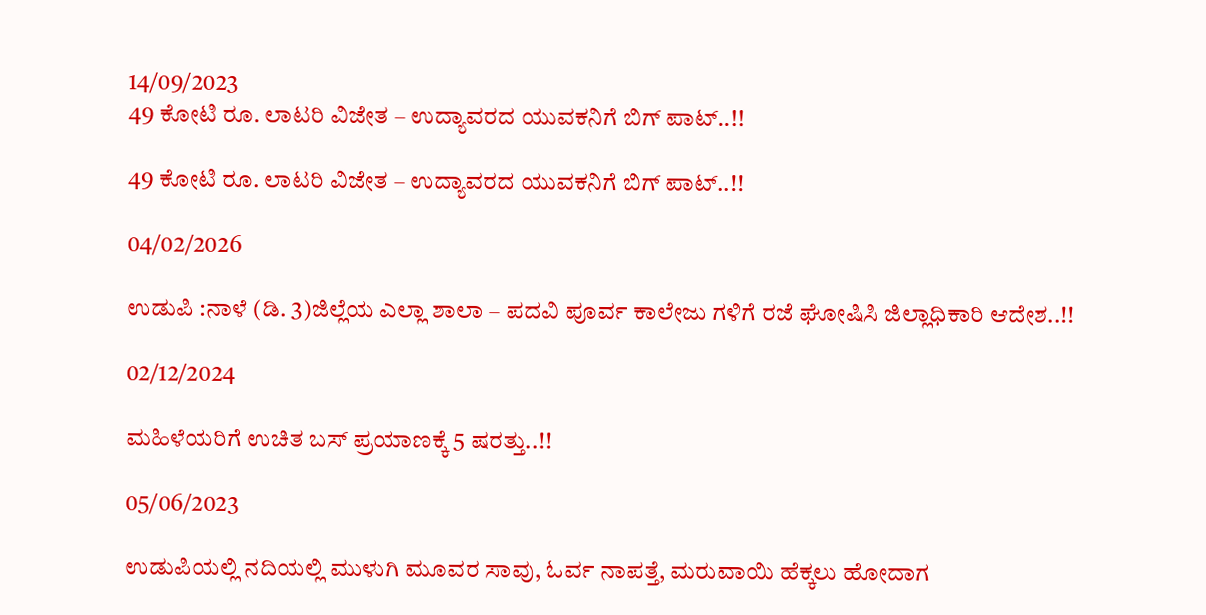14/09/2023
49 ಕೋಟಿ ರೂ. ಲಾಟರಿ ವಿಜೇತ – ಉದ್ಯಾವರದ ಯುವಕನಿಗೆ ಬಿಗ್ ಪಾಟ್..!!

49 ಕೋಟಿ ರೂ. ಲಾಟರಿ ವಿಜೇತ – ಉದ್ಯಾವರದ ಯುವಕನಿಗೆ ಬಿಗ್ ಪಾಟ್..!!

04/02/2026

ಉಡುಪಿ :ನಾಳೆ (ಡಿ. 3)ಜಿಲ್ಲೆಯ ಎಲ್ಲಾ ಶಾಲಾ – ಪದವಿ ಪೂರ್ವ ಕಾಲೇಜು ಗಳಿಗೆ ರಜೆ ಘೋಷಿಸಿ ಜಿಲ್ಲಾಧಿಕಾರಿ ಆದೇಶ..!!

02/12/2024

ಮಹಿಳೆಯರಿಗೆ ಉಚಿತ ಬಸ್ ಪ್ರಯಾಣಕ್ಕೆ 5 ಷರತ್ತು..!!

05/06/2023

ಉಡುಪಿಯಲ್ಲಿ ನದಿಯಲ್ಲಿ ಮುಳುಗಿ ಮೂವರ ಸಾವು, ಓರ್ವ ನಾಪತ್ತೆ, ಮರುವಾಯಿ ಹೆಕ್ಕಲು ಹೋದಾಗ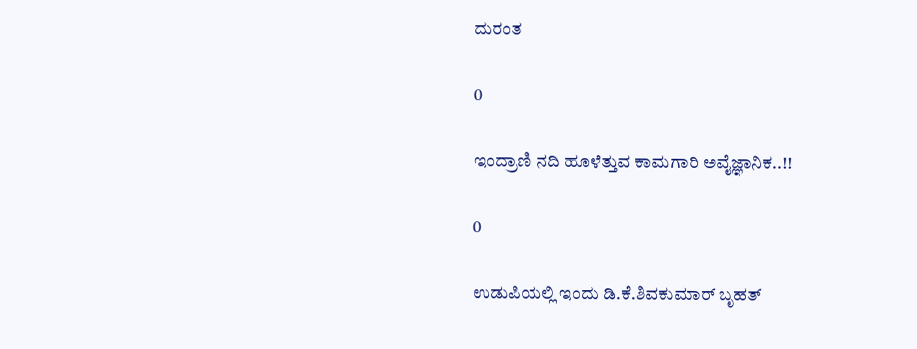ದುರಂತ

0

ಇಂದ್ರಾಣಿ ನದಿ ಹೂಳೆತ್ತುವ ಕಾಮಗಾರಿ ಅವೈಜ್ಞಾನಿಕ..!!

0

ಉಡುಪಿಯಲ್ಲಿ ಇಂದು ಡಿ.ಕೆ.ಶಿವಕುಮಾರ್‌ ಬೃಹತ್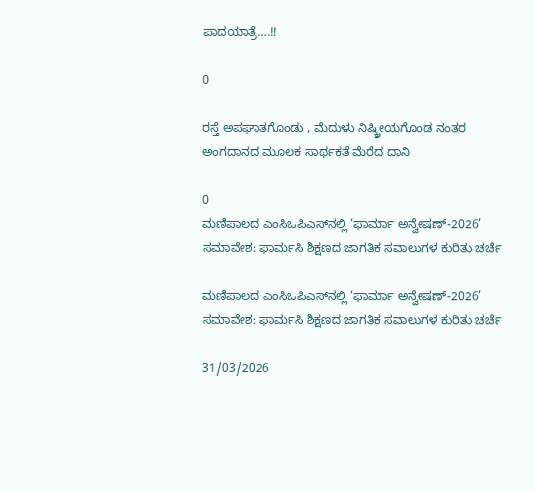ಪಾದಯಾತ್ರೆ….!!

0

ರಸ್ತೆ ಅಪಘಾತಗೊಂಡು , ಮೆದುಳು ನಿಷ್ಕ್ರೀಯಗೊಂಡ ನಂತರ ಅಂಗದಾನದ ಮೂಲಕ ಸಾರ್ಥಕತೆ ಮೆರೆದ ದಾನಿ

0
ಮಣಿಪಾಲದ ಎಂಸಿಒಪಿಎಸ್‌ನಲ್ಲಿ ‘ಫಾರ್ಮಾ ಅನ್ವೇಷಣ್-2026’ ಸಮಾವೇಶ: ಫಾರ್ಮಸಿ ಶಿಕ್ಷಣದ ಜಾಗತಿಕ ಸವಾಲುಗಳ ಕುರಿತು ಚರ್ಚೆ

ಮಣಿಪಾಲದ ಎಂಸಿಒಪಿಎಸ್‌ನಲ್ಲಿ ‘ಫಾರ್ಮಾ ಅನ್ವೇಷಣ್-2026’ ಸಮಾವೇಶ: ಫಾರ್ಮಸಿ ಶಿಕ್ಷಣದ ಜಾಗತಿಕ ಸವಾಲುಗಳ ಕುರಿತು ಚರ್ಚೆ

31/03/2026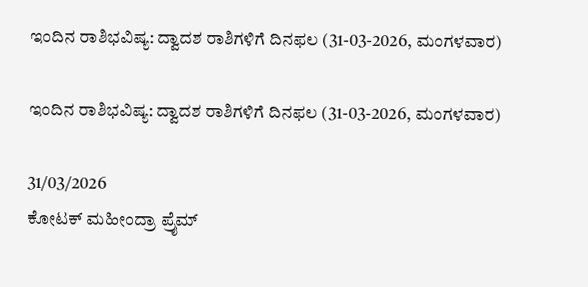ಇಂದಿನ ರಾಶಿಭವಿಷ್ಯ: ದ್ವಾದಶ ರಾಶಿಗಳಿಗೆ ದಿನಫಲ (31-03-2026, ಮಂಗಳವಾರ)

ಇಂದಿನ ರಾಶಿಭವಿಷ್ಯ: ದ್ವಾದಶ ರಾಶಿಗಳಿಗೆ ದಿನಫಲ (31-03-2026, ಮಂಗಳವಾರ)

31/03/2026
ಕೋಟಕ್ ಮಹೀಂದ್ರಾ ಪ್ರೈಮ್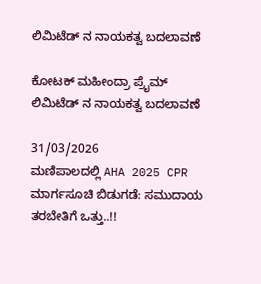ಲಿಮಿಟೆಡ್‌ ನ ನಾಯಕತ್ವ ಬದಲಾವಣೆ

ಕೋಟಕ್ ಮಹೀಂದ್ರಾ ಪ್ರೈಮ್ ಲಿಮಿಟೆಡ್‌ ನ ನಾಯಕತ್ವ ಬದಲಾವಣೆ

31/03/2026
ಮಣಿಪಾಲದಲ್ಲಿ AHA 2025 CPR ಮಾರ್ಗಸೂಚಿ ಬಿಡುಗಡೆ: ಸಮುದಾಯ ತರಬೇತಿಗೆ ಒತ್ತು..!!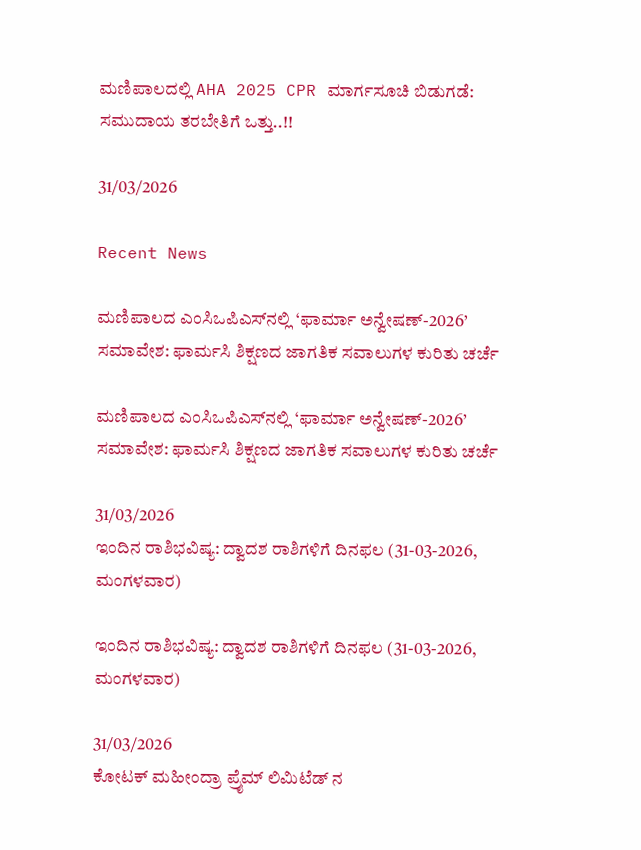ಮಣಿಪಾಲದಲ್ಲಿ AHA 2025 CPR ಮಾರ್ಗಸೂಚಿ ಬಿಡುಗಡೆ: ಸಮುದಾಯ ತರಬೇತಿಗೆ ಒತ್ತು..!!

31/03/2026

Recent News

ಮಣಿಪಾಲದ ಎಂಸಿಒಪಿಎಸ್‌ನಲ್ಲಿ ‘ಫಾರ್ಮಾ ಅನ್ವೇಷಣ್-2026’ ಸಮಾವೇಶ: ಫಾರ್ಮಸಿ ಶಿಕ್ಷಣದ ಜಾಗತಿಕ ಸವಾಲುಗಳ ಕುರಿತು ಚರ್ಚೆ

ಮಣಿಪಾಲದ ಎಂಸಿಒಪಿಎಸ್‌ನಲ್ಲಿ ‘ಫಾರ್ಮಾ ಅನ್ವೇಷಣ್-2026’ ಸಮಾವೇಶ: ಫಾರ್ಮಸಿ ಶಿಕ್ಷಣದ ಜಾಗತಿಕ ಸವಾಲುಗಳ ಕುರಿತು ಚರ್ಚೆ

31/03/2026
ಇಂದಿನ ರಾಶಿಭವಿಷ್ಯ: ದ್ವಾದಶ ರಾಶಿಗಳಿಗೆ ದಿನಫಲ (31-03-2026, ಮಂಗಳವಾರ)

ಇಂದಿನ ರಾಶಿಭವಿಷ್ಯ: ದ್ವಾದಶ ರಾಶಿಗಳಿಗೆ ದಿನಫಲ (31-03-2026, ಮಂಗಳವಾರ)

31/03/2026
ಕೋಟಕ್ ಮಹೀಂದ್ರಾ ಪ್ರೈಮ್ ಲಿಮಿಟೆಡ್‌ ನ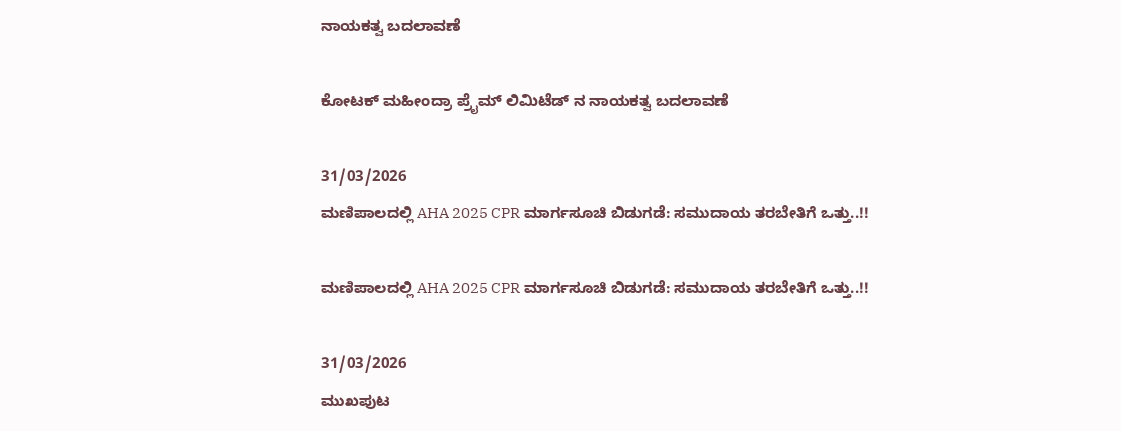ನಾಯಕತ್ವ ಬದಲಾವಣೆ

ಕೋಟಕ್ ಮಹೀಂದ್ರಾ ಪ್ರೈಮ್ ಲಿಮಿಟೆಡ್‌ ನ ನಾಯಕತ್ವ ಬದಲಾವಣೆ

31/03/2026
ಮಣಿಪಾಲದಲ್ಲಿ AHA 2025 CPR ಮಾರ್ಗಸೂಚಿ ಬಿಡುಗಡೆ: ಸಮುದಾಯ ತರಬೇತಿಗೆ ಒತ್ತು..!!

ಮಣಿಪಾಲದಲ್ಲಿ AHA 2025 CPR ಮಾರ್ಗಸೂಚಿ ಬಿಡುಗಡೆ: ಸಮುದಾಯ ತರಬೇತಿಗೆ ಒತ್ತು..!!

31/03/2026
ಮುಖಪುಟ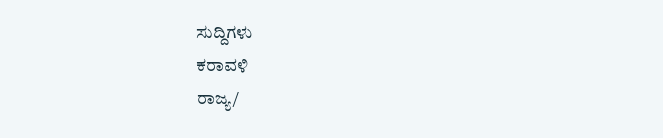ಸುದ್ದಿಗಳು
ಕರಾವಳಿ
ರಾಜ್ಯ/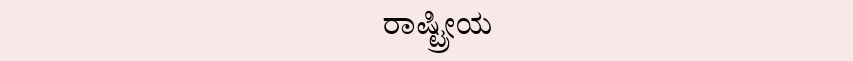ರಾಷ್ಟ್ರೀಯ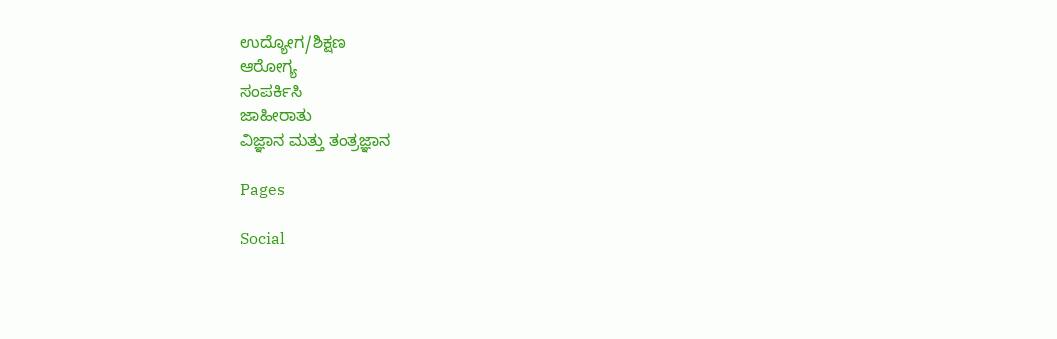ಉದ್ಯೋಗ/ಶಿಕ್ಷಣ
ಆರೋಗ್ಯ
ಸಂಪರ್ಕಿಸಿ
ಜಾಹೀರಾತು
ವಿಜ್ಞಾನ ಮತ್ತು ತಂತ್ರಜ್ಞಾನ

Pages

Social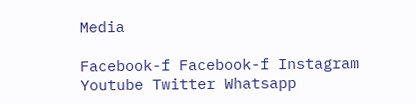Media

Facebook-f Facebook-f Instagram Youtube Twitter Whatsapp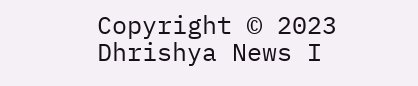Copyright © 2023 Dhrishya News I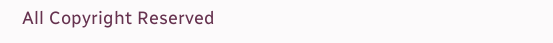All Copyright Reserved